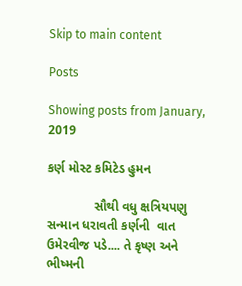Skip to main content

Posts

Showing posts from January, 2019

કર્ણ મોસ્ટ કમિટેડ હુમન

             સૌથી વધુ ક્ષત્રિયપણુ સન્માન ધરાવતી કર્ણની  વાત ઉમેરવીજ પડે.... તે કૃષ્ણ અને ભીષ્મની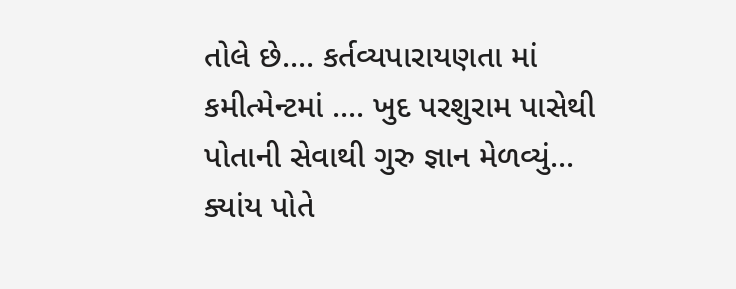તોલે છે.... કર્તવ્યપારાયણતા માં  કમીત્મેન્ટમાં .... ખુદ પરશુરામ પાસેથી  પોતાની સેવાથી ગુરુ જ્ઞાન મેળવ્યું... ક્યાંય પોતે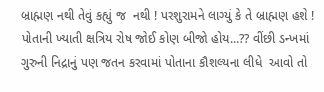બ્રાહ્મણ નથી તેવું કહ્યું જ  નથી ! પરશુરામને લાગ્યું કે તે બ્રાહ્મણ હશે ! પોતાની ખ્યાતી ક્ષત્રિય રોષ જોઈ કોણ બીજો હોય...?? વીંછી ડન્ખમાં ગુરુની નિદ્રાનું પણ જતન કરવામાં પોતાના કૌશલ્યના લીધે  આવો તો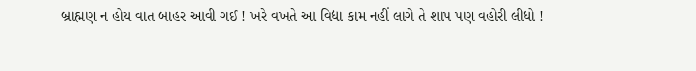બ્રાહ્મણ ન હોય વાત બાહર આવી ગઈ ! ખરે વખતે આ વિદ્યા કામ નહીં લાગે તે શાપ પણ વહોરી લીધો !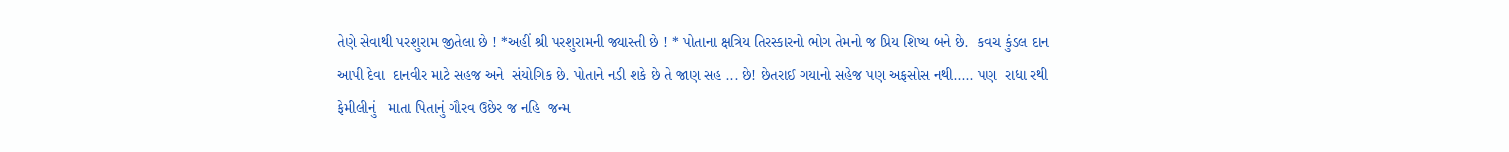તેણે સેવાથી પરશુરામ જીતેલા છે ! *અહીં શ્રી પરશુરામની જ્યાસ્તી છે ! * પોતાના ક્ષત્રિય તિરસ્કારનો ભોગ તેમનો જ પ્રિય શિષ્ય બને છે.  કવચ કુંડલ દાન આપી દેવા  દાનવીર માટે સહજ અને  સંયોગિક છે. પોતાને નડી શકે છે તે જાણ સહ ... છે! છેતરાઈ ગયાનો સહેજ પણ અફસોસ નથી..... પણ  રાધા રથી ફેમીલીનું   માતા પિતાનું ગૌરવ ઉછેર જ નહિ  જન્મ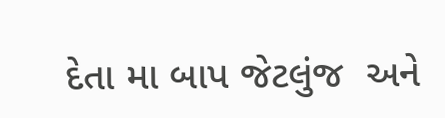દેતા મા બાપ જેટલુંજ  અને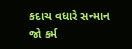કદાચ વધારે સન્માન જો કર્મ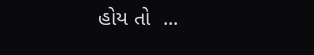હોય તો  ...